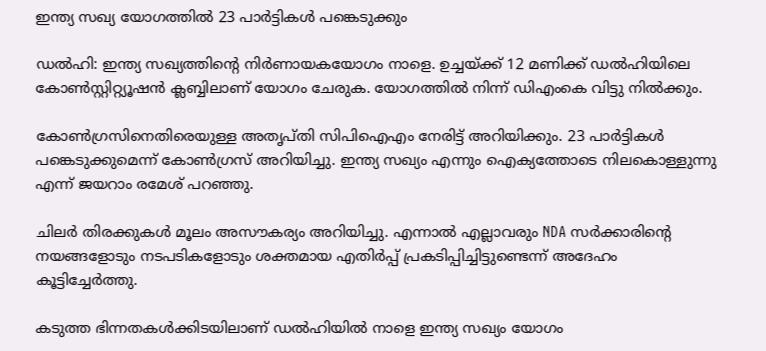ഇന്ത്യ സഖ്യ യോഗത്തിൽ 23 പാർട്ടികൾ പങ്കെടുക്കും

ഡൽഹി: ഇന്ത്യ സഖ്യത്തിന്റെ നിർണായകയോഗം നാളെ. ഉച്ചയ്ക്ക് 12 മണിക്ക് ഡൽഹിയിലെ കോൺസ്റ്റിറ്റ്യൂഷൻ ക്ലബ്ബിലാണ് യോഗം ചേരുക. യോഗത്തിൽ നിന്ന് ഡിഎംകെ വിട്ടു നിൽക്കും.

കോൺഗ്രസിനെതിരെയുള്ള അതൃപ്തി സിപിഐഎം നേരിട്ട് അറിയിക്കും. 23 പാർട്ടികൾ പങ്കെടുക്കുമെന്ന് കോൺഗ്രസ് അറിയിച്ചു. ഇന്ത്യ സഖ്യം എന്നും ഐക്യത്തോടെ നിലകൊള്ളുന്നു എന്ന് ജയറാം രമേശ് പറഞ്ഞു.

ചിലർ തിരക്കുകൾ മൂലം അസൗകര്യം അറിയിച്ചു. എന്നാൽ എല്ലാവരും NDA സർക്കാരിന്റെ നയങ്ങളോടും നടപടികളോടും ശക്തമായ എതിർപ്പ് പ്രകടിപ്പിച്ചിട്ടുണ്ടെന്ന് അദേഹം കൂട്ടിച്ചേർത്തു.

കടുത്ത ഭിന്നതകൾക്കിടയിലാണ് ഡൽഹിയിൽ നാളെ ഇന്ത്യ സഖ്യം യോഗം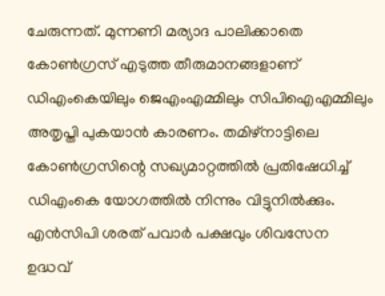ചേരുന്നത്. മുന്നണി മര്യാദ പാലിക്കാതെ കോൺഗ്രസ് എടുത്ത തീരുമാനങ്ങളാണ് ഡിഎംകെയിലും ജെഎംഎമ്മിലും സിപിഐഎമ്മിലും അതൃപ്തി പുകയാൻ കാരണം. തമിഴ്നാട്ടിലെ കോൺഗ്രസിന്റെ സഖ്യമാറ്റത്തിൽ പ്രതിഷേധിച്ച് ഡിഎംകെ യോഗത്തിൽ നിന്നും വിട്ടുനിൽക്കും. എൻസിപി ശരത് പവാർ പക്ഷവും ശിവസേന ഉദ്ധവ്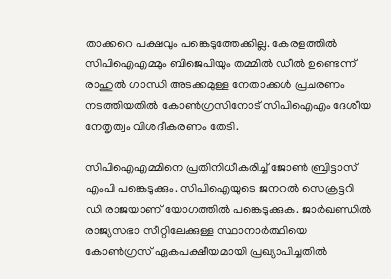താക്കറെ പക്ഷവും പങ്കെടുത്തേക്കില്ല. കേരളത്തിൽ സിപിഐഎമ്മും ബിജെപിയും തമ്മിൽ ഡീൽ ഉണ്ടെന്ന് രാഹുൽ ഗാന്ധി അടക്കമുള്ള നേതാക്കൾ പ്രചരണം നടത്തിയതിൽ കോൺഗ്രസിനോട് സിപിഐഎം ദേശീയ നേതൃത്വം വിശദീകരണം തേടി.

സിപിഐഎമ്മിനെ പ്രതിനിധീകരിച്ച് ജോൺ ബ്രിട്ടാസ് എംപി പങ്കെടുക്കും. സിപിഐയുടെ ജനറൽ സെക്രട്ടറി ഡി രാജയാണ് യോഗത്തിൽ പങ്കെടുക്കുക. ജാർഖണ്ഡിൽ രാജ്യസഭാ സീറ്റിലേക്കുള്ള സ്ഥാനാർത്ഥിയെ കോൺഗ്രസ് ഏകപക്ഷീയമായി പ്രഖ്യാപിച്ചതിൽ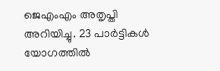ജെഎംഎം അതൃപ്തി അറിയിച്ചു. 23 പാർട്ടികൾ യോഗത്തിൽ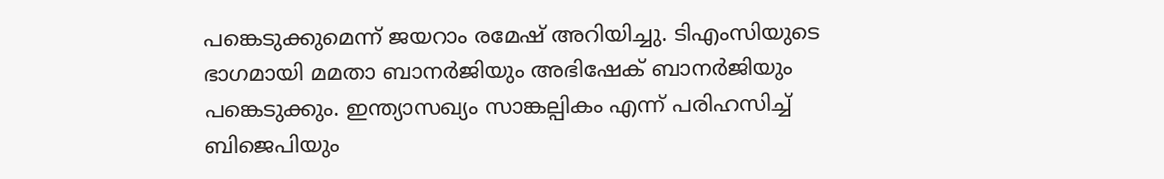പങ്കെടുക്കുമെന്ന് ജയറാം രമേഷ് അറിയിച്ചു. ടിഎംസിയുടെ ഭാഗമായി മമതാ ബാനർജിയും അഭിഷേക് ബാനർജിയും പങ്കെടുക്കും. ഇന്ത്യാസഖ്യം സാങ്കല്പികം എന്ന് പരിഹസിച്ച് ബിജെപിയും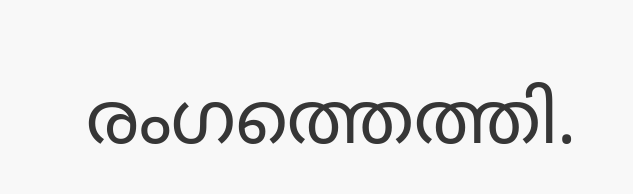രംഗത്തെത്തി.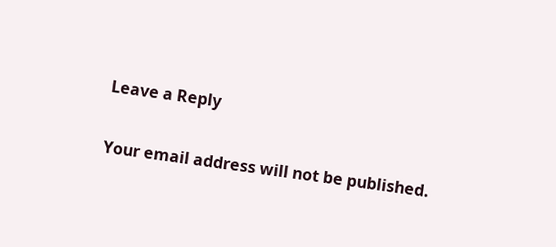Leave a Reply

Your email address will not be published.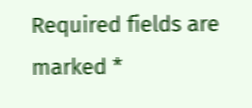Required fields are marked *